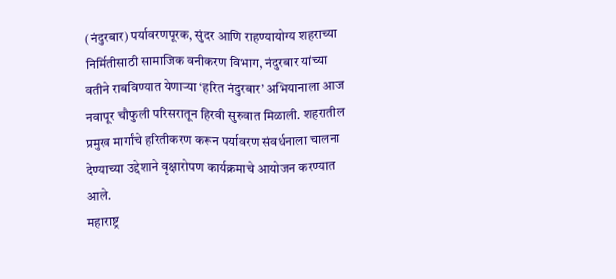(नंदुरबार) पर्यावरणपूरक, सुंदर आणि राहण्यायोग्य शहराच्या निर्मितीसाठी सामाजिक वनीकरण विभाग, नंदुरबार यांच्या वतीने राबविण्यात येणाऱ्या ‘हरित नंदुरबार’ अभियानाला आज नवापूर चौफुली परिसरातून हिरवी सुरुवात मिळाली. शहरातील प्रमुख मार्गांचे हरितीकरण करून पर्यावरण संवर्धनाला चालना देण्याच्या उद्देशाने वृक्षारोपण कार्यक्रमाचे आयोजन करण्यात आले.
महाराष्ट्र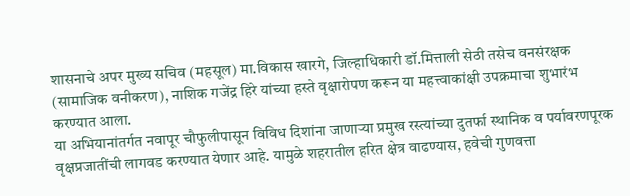शासनाचे अपर मुख्य सचिव (महसूल) मा.विकास खारगे, जिल्हाधिकारी डॉ.मित्ताली सेठी तसेच वनसंरक्षक (सामाजिक वनीकरण), नाशिक गजेंद्र हिरे यांच्या हस्ते वृक्षारोपण करून या महत्त्वाकांक्षी उपक्रमाचा शुभारंभ करण्यात आला.
या अभियानांतर्गत नवापूर चौफुलीपासून विविध दिशांना जाणाऱ्या प्रमुख रस्त्यांच्या दुतर्फा स्थानिक व पर्यावरणपूरक वृक्षप्रजातींची लागवड करण्यात येणार आहे. यामुळे शहरातील हरित क्षेत्र वाढण्यास, हवेची गुणवत्ता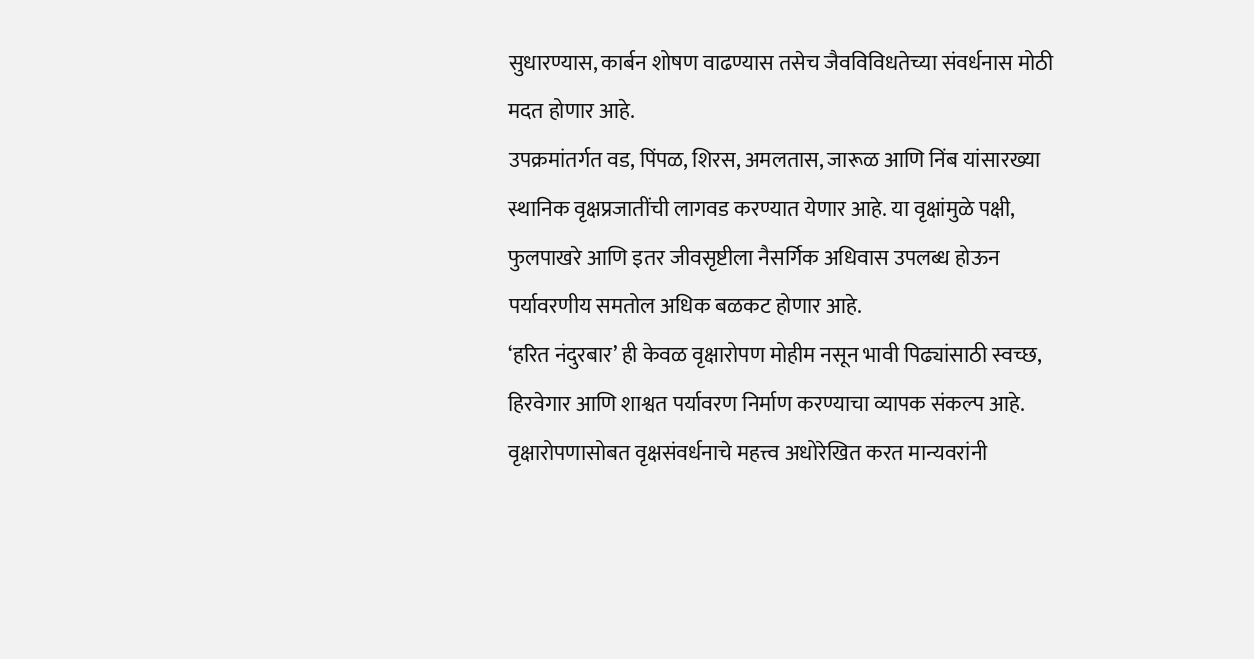सुधारण्यास, कार्बन शोषण वाढण्यास तसेच जैवविविधतेच्या संवर्धनास मोठी मदत होणार आहे.
उपक्रमांतर्गत वड, पिंपळ, शिरस, अमलतास, जारूळ आणि निंब यांसारख्या स्थानिक वृक्षप्रजातींची लागवड करण्यात येणार आहे. या वृक्षांमुळे पक्षी, फुलपाखरे आणि इतर जीवसृष्टीला नैसर्गिक अधिवास उपलब्ध होऊन पर्यावरणीय समतोल अधिक बळकट होणार आहे.
‘हरित नंदुरबार’ ही केवळ वृक्षारोपण मोहीम नसून भावी पिढ्यांसाठी स्वच्छ, हिरवेगार आणि शाश्वत पर्यावरण निर्माण करण्याचा व्यापक संकल्प आहे. वृक्षारोपणासोबत वृक्षसंवर्धनाचे महत्त्व अधोरेखित करत मान्यवरांनी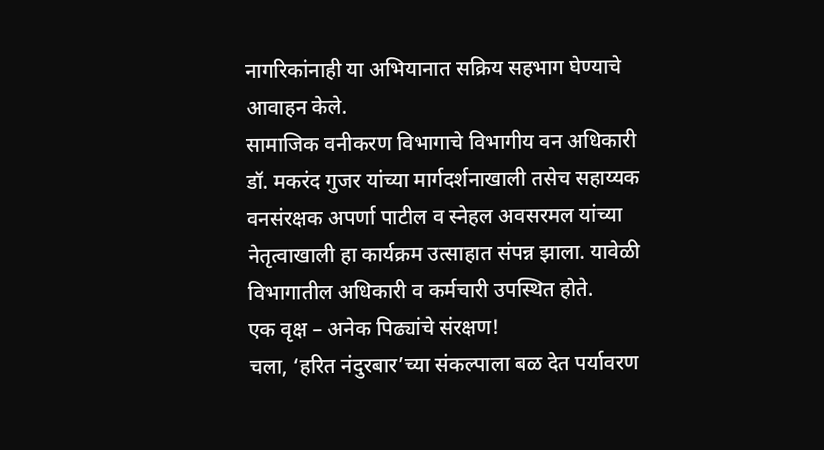नागरिकांनाही या अभियानात सक्रिय सहभाग घेण्याचे आवाहन केले.
सामाजिक वनीकरण विभागाचे विभागीय वन अधिकारी डॉ. मकरंद गुजर यांच्या मार्गदर्शनाखाली तसेच सहाय्यक वनसंरक्षक अपर्णा पाटील व स्नेहल अवसरमल यांच्या नेतृत्वाखाली हा कार्यक्रम उत्साहात संपन्न झाला. यावेळी विभागातील अधिकारी व कर्मचारी उपस्थित होते.
एक वृक्ष – अनेक पिढ्यांचे संरक्षण!
चला, ‘हरित नंदुरबार’च्या संकल्पाला बळ देत पर्यावरण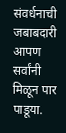संवर्धनाची जबाबदारी आपण सर्वांनी मिळून पार पाडूया.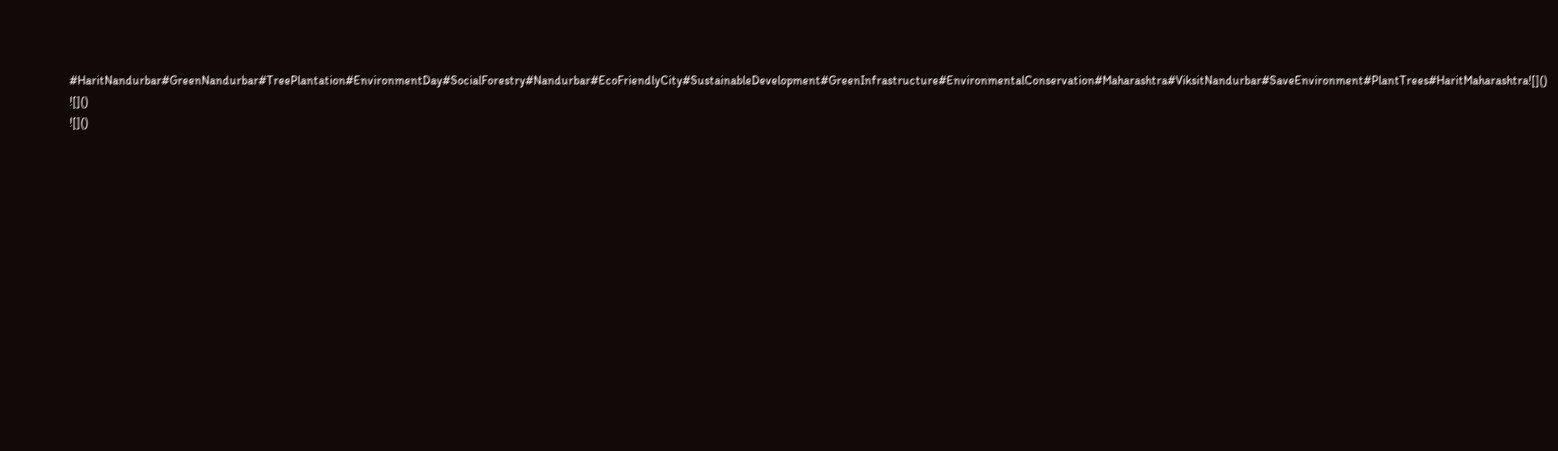#HaritNandurbar#GreenNandurbar#TreePlantation#EnvironmentDay#SocialForestry#Nandurbar#EcoFriendlyCity#SustainableDevelopment#GreenInfrastructure#EnvironmentalConservation#Maharashtra#ViksitNandurbar#SaveEnvironment#PlantTrees#HaritMaharashtra![]()
![]()
![]()